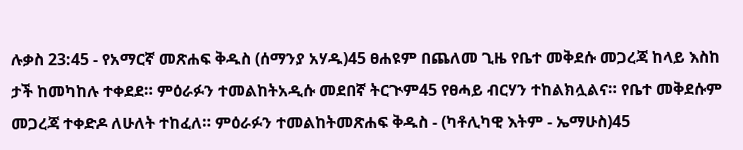ሉቃስ 23:45 - የአማርኛ መጽሐፍ ቅዱስ (ሰማንያ አሃዱ)45 ፀሐዩም በጨለመ ጊዜ የቤተ መቅደሱ መጋረጃ ከላይ እስከ ታች ከመካከሉ ተቀደደ። ምዕራፉን ተመልከትአዲሱ መደበኛ ትርጒም45 የፀሓይ ብርሃን ተከልክሏልና። የቤተ መቅደሱም መጋረጃ ተቀድዶ ለሁለት ተከፈለ። ምዕራፉን ተመልከትመጽሐፍ ቅዱስ - (ካቶሊካዊ እትም - ኤማሁስ)45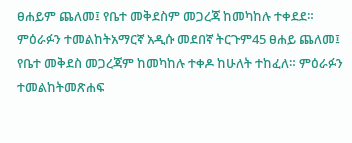ፀሐይም ጨለመ፤ የቤተ መቅደስም መጋረጃ ከመካከሉ ተቀደደ። ምዕራፉን ተመልከትአማርኛ አዲሱ መደበኛ ትርጉም45 ፀሐይ ጨለመ፤ የቤተ መቅደስ መጋረጃም ከመካከሉ ተቀዶ ከሁለት ተከፈለ። ምዕራፉን ተመልከትመጽሐፍ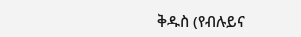ቅዱስ (የብሉይና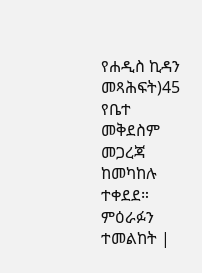የሐዲስ ኪዳን መጻሕፍት)45 የቤተ መቅደስም መጋረጃ ከመካከሉ ተቀደደ። ምዕራፉን ተመልከት |